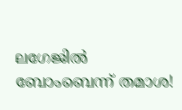ലഗേജില്‍ ബോംബെന്ന് തമാശ!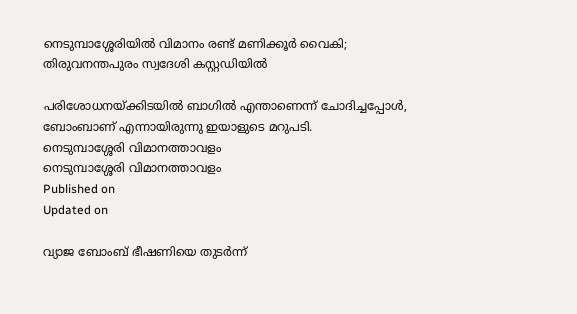നെടുമ്പാശ്ശേരിയില്‍ വിമാനം രണ്ട് മണിക്കൂര്‍ വൈകി; തിരുവനന്തപുരം സ്വദേശി കസ്റ്റഡിയില്‍

പരിശോധനയ്ക്കിടയില്‍ ബാഗില്‍ എന്താണെന്ന് ചോദിച്ചപ്പോള്‍, ബോംബാണ് എന്നായിരുന്നു ഇയാളുടെ മറുപടി.
നെടുമ്പാശ്ശേരി വിമാനത്താവളം
നെടുമ്പാശ്ശേരി വിമാനത്താവളം
Published on
Updated on

വ്യാജ ബോംബ് ഭീഷണിയെ തുടര്‍ന്ന്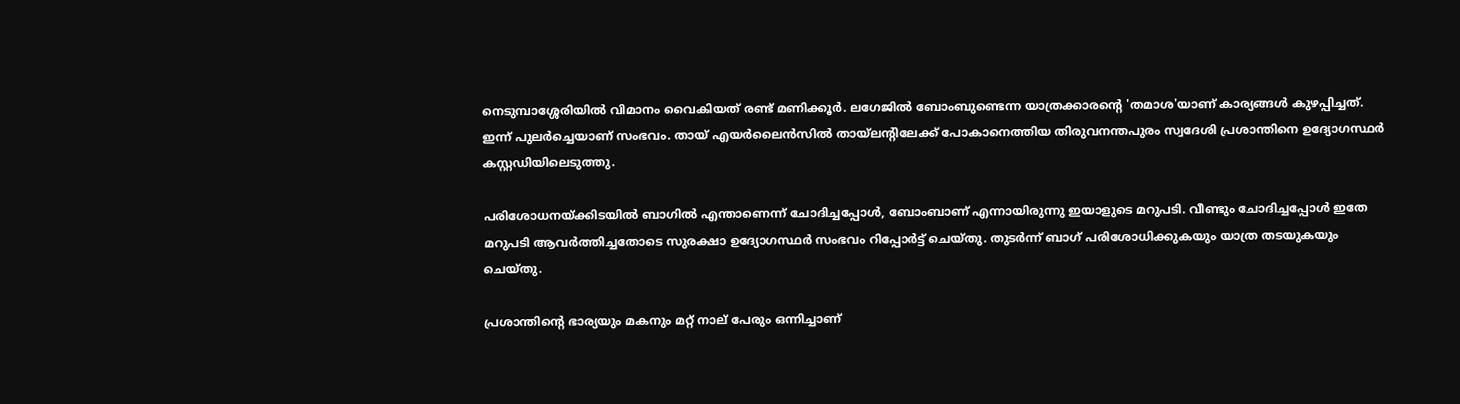നെടുമ്പാശ്ശേരിയില്‍ വിമാനം വൈകിയത് രണ്ട് മണിക്കൂര്‍. ലഗേജില്‍ ബോംബുണ്ടെന്ന യാത്രക്കാരന്റെ 'തമാശ'യാണ് കാര്യങ്ങള്‍ കുഴപ്പിച്ചത്. ഇന്ന് പുലര്‍ച്ചെയാണ് സംഭവം. തായ് എയര്‍ലൈന്‍സില്‍ തായ്‌ലന്റിലേക്ക് പോകാനെത്തിയ തിരുവനന്തപുരം സ്വദേശി പ്രശാന്തിനെ ഉദ്യോഗസ്ഥര്‍ കസ്റ്റഡിയിലെടുത്തു.

പരിശോധനയ്ക്കിടയില്‍ ബാഗില്‍ എന്താണെന്ന് ചോദിച്ചപ്പോള്‍, ബോംബാണ് എന്നായിരുന്നു ഇയാളുടെ മറുപടി. വീണ്ടും ചോദിച്ചപ്പോള്‍ ഇതേ മറുപടി ആവര്‍ത്തിച്ചതോടെ സുരക്ഷാ ഉദ്യോഗസ്ഥര്‍ സംഭവം റിപ്പോര്‍ട്ട് ചെയ്തു. തുടര്‍ന്ന് ബാഗ് പരിശോധിക്കുകയും യാത്ര തടയുകയും ചെയ്തു.

പ്രശാന്തിന്റെ ഭാര്യയും മകനും മറ്റ് നാല് പേരും ഒന്നിച്ചാണ്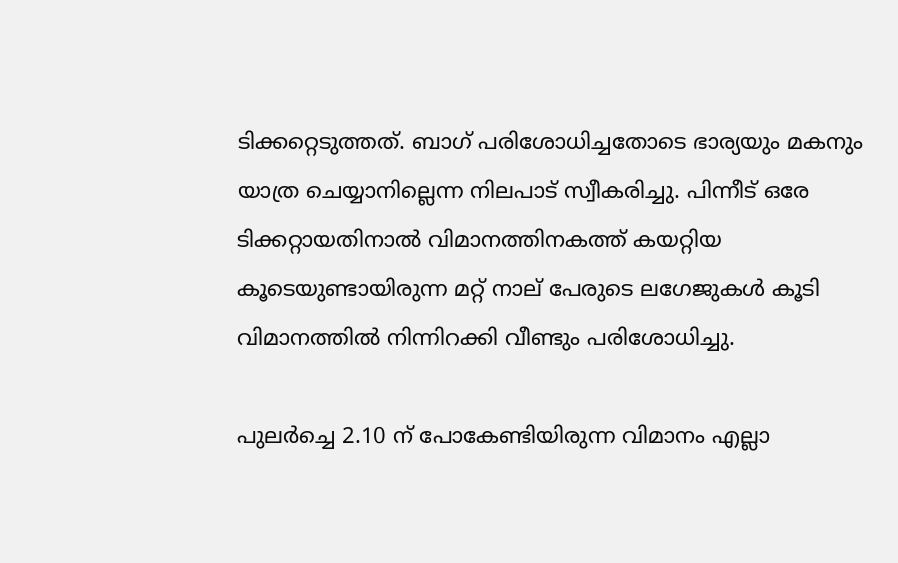ടിക്കറ്റെടുത്തത്. ബാഗ് പരിശോധിച്ചതോടെ ഭാര്യയും മകനും യാത്ര ചെയ്യാനില്ലെന്ന നിലപാട് സ്വീകരിച്ചു. പിന്നീട് ഒരേ ടിക്കറ്റായതിനാല്‍ വിമാനത്തിനകത്ത് കയറ്റിയ കൂടെയുണ്ടായിരുന്ന മറ്റ് നാല് പേരുടെ ലഗേജുകള്‍ കൂടി വിമാനത്തില്‍ നിന്നിറക്കി വീണ്ടും പരിശോധിച്ചു.

പുലര്‍ച്ചെ 2.10 ന് പോകേണ്ടിയിരുന്ന വിമാനം എല്ലാ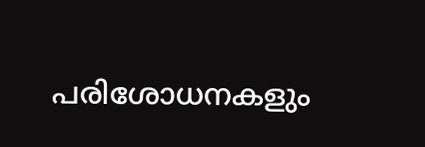പരിശോധനകളും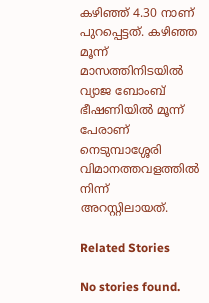കഴിഞ്ഞ് 4.30 നാണ് പുറപ്പെട്ടത്. കഴിഞ്ഞ മൂന്ന് മാസത്തിനിടയില്‍ വ്യാജ ബോംബ് ഭീഷണിയില്‍ മൂന്ന് പേരാണ് നെടുമ്പാശ്ശേരി വിമാനത്തവളത്തില്‍ നിന്ന് അറസ്റ്റിലായത്.

Related Stories

No stories found.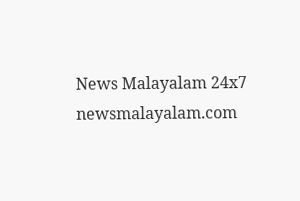News Malayalam 24x7
newsmalayalam.com